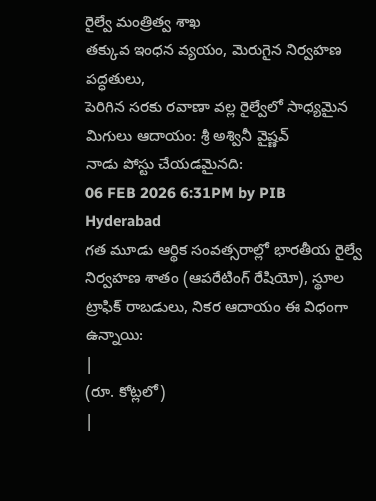రైల్వే మంత్రిత్వ శాఖ
తక్కువ ఇంధన వ్యయం, మెరుగైన నిర్వహణ పద్ధతులు,
పెరిగిన సరకు రవాణా వల్ల రైల్వేలో సాధ్యమైన మిగులు ఆదాయం: శ్రీ అశ్వినీ వైష్ణవ్
నాడు పోస్టు చేయడమైనది:
06 FEB 2026 6:31PM by PIB Hyderabad
గత మూడు ఆర్థిక సంవత్సరాల్లో భారతీయ రైల్వే నిర్వహణ శాతం (ఆపరేటింగ్ రేషియో), స్థూల ట్రాఫిక్ రాబడులు, నికర ఆదాయం ఈ విధంగా ఉన్నాయి:
|
(రూ. కోట్లలో)
|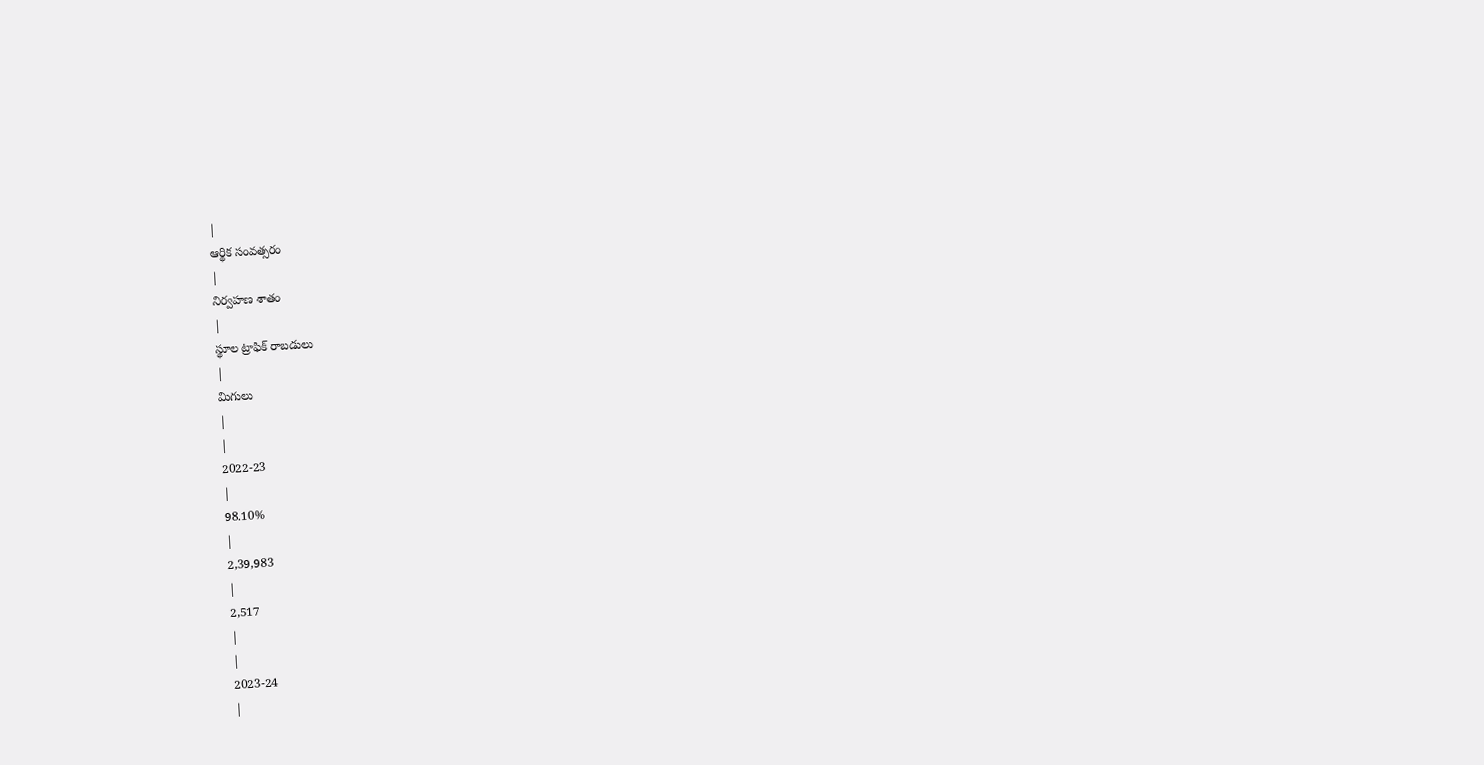|
ఆర్థిక సంవత్సరం
|
నిర్వహణ శాతం
|
స్థూల ట్రాఫిక్ రాబడులు
|
మిగులు
|
|
2022-23
|
98.10%
|
2,39,983
|
2,517
|
|
2023-24
|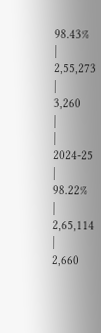98.43%
|
2,55,273
|
3,260
|
|
2024-25
|
98.22%
|
2,65,114
|
2,660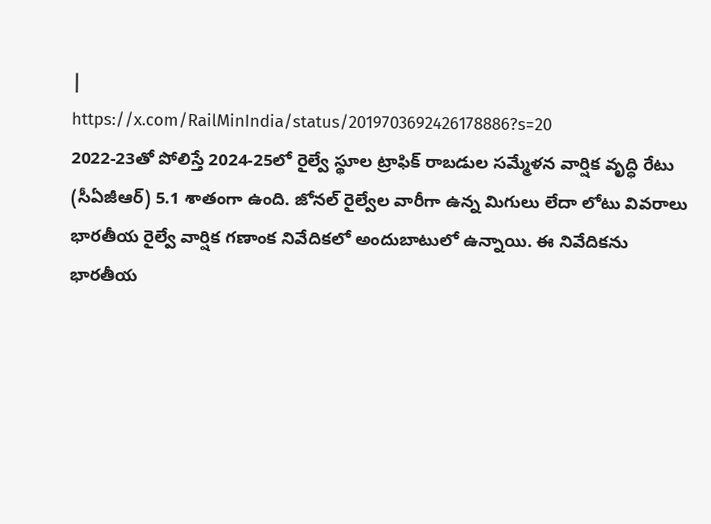|
https://x.com/RailMinIndia/status/2019703692426178886?s=20
2022-23తో పోలిస్తే 2024-25లో రైల్వే స్థూల ట్రాఫిక్ రాబడుల సమ్మేళన వార్షిక వృద్ధి రేటు (సీఏజీఆర్) 5.1 శాతంగా ఉంది. జోనల్ రైల్వేల వారీగా ఉన్న మిగులు లేదా లోటు వివరాలు భారతీయ రైల్వే వార్షిక గణాంక నివేదికలో అందుబాటులో ఉన్నాయి. ఈ నివేదికను భారతీయ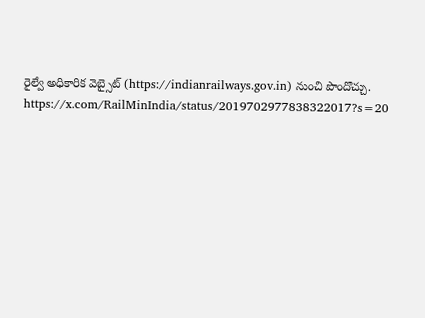రైల్వే అధికారిక వెబ్సైట్ (https://indianrailways.gov.in) నుంచి పొందొచ్చు.
https://x.com/RailMinIndia/status/2019702977838322017?s=20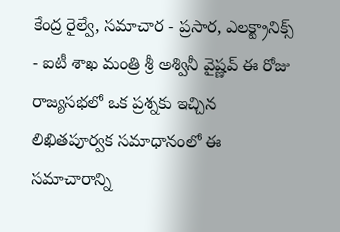కేంద్ర రైల్వే, సమాచార - ప్రసార, ఎలక్ట్రానిక్స్ - ఐటీ శాఖ మంత్రి శ్రీ అశ్వినీ వైష్ణవ్ ఈ రోజు రాజ్యసభలో ఒక ప్రశ్నకు ఇచ్చిన లిఖితపూర్వక సమాధానంలో ఈ సమాచారాన్ని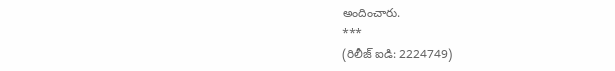అందించారు.
***
(రిలీజ్ ఐడి: 2224749)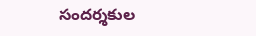సందర్శకుల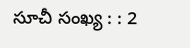సూచీ సంఖ్య : : 2